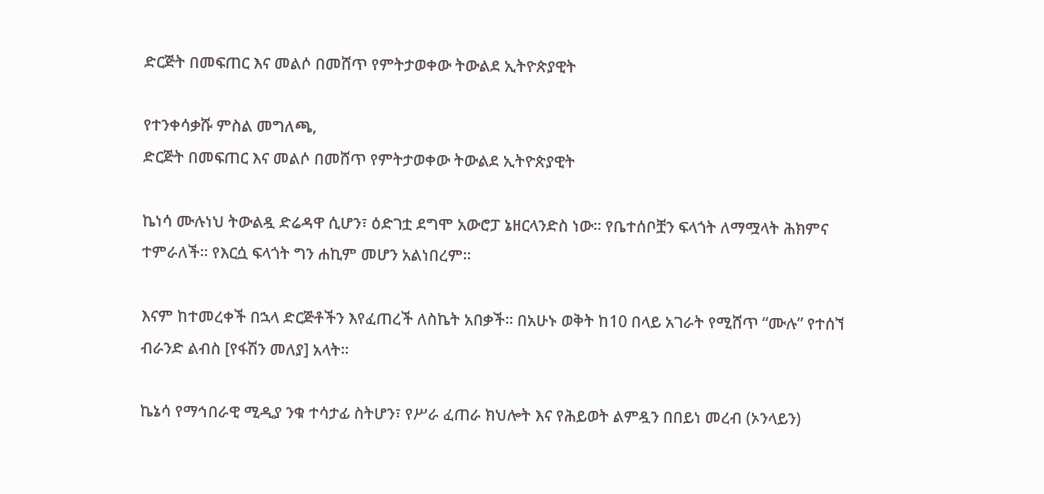ድርጅት በመፍጠር እና መልሶ በመሸጥ የምትታወቀው ትውልደ ኢትዮጵያዊት

የተንቀሳቃሹ ምስል መግለጫ,
ድርጅት በመፍጠር እና መልሶ በመሸጥ የምትታወቀው ትውልደ ኢትዮጵያዊት

ኬነሳ ሙሉነህ ትውልዷ ድሬዳዋ ሲሆን፣ ዕድገቷ ደግሞ አውሮፓ ኔዘርላንድስ ነው። የቤተሰቦቿን ፍላጎት ለማሟላት ሕክምና ተምራለች። የእርሷ ፍላጎት ግን ሐኪም መሆን አልነበረም።

እናም ከተመረቀች በኋላ ድርጅቶችን እየፈጠረች ለስኬት አበቃች። በአሁኑ ወቅት ከ10 በላይ አገራት የሚሸጥ “ሙሉ” የተሰኘ ብራንድ ልብስ [የፋሽን መለያ] አላት።

ኬኔሳ የማኅበራዊ ሚዲያ ንቁ ተሳታፊ ስትሆን፣ የሥራ ፈጠራ ክህሎት እና የሕይወት ልምዷን በበይነ መረብ (ኦንላይን)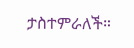ታስተምራለች።